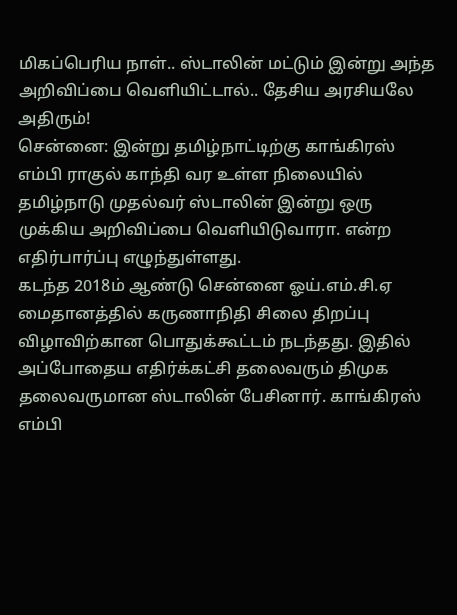மிகப்பெரிய நாள்.. ஸ்டாலின் மட்டும் இன்று அந்த அறிவிப்பை வெளியிட்டால்.. தேசிய அரசியலே அதிரும்!
சென்னை: இன்று தமிழ்நாட்டிற்கு காங்கிரஸ் எம்பி ராகுல் காந்தி வர உள்ள நிலையில் தமிழ்நாடு முதல்வர் ஸ்டாலின் இன்று ஒரு முக்கிய அறிவிப்பை வெளியிடுவாரா. என்ற எதிர்பார்ப்பு எழுந்துள்ளது.
கடந்த 2018ம் ஆண்டு சென்னை ஓய்.எம்.சி.ஏ மைதானத்தில் கருணாநிதி சிலை திறப்பு விழாவிற்கான பொதுக்கூட்டம் நடந்தது. இதில் அப்போதைய எதிர்க்கட்சி தலைவரும் திமுக தலைவருமான ஸ்டாலின் பேசினார். காங்கிரஸ் எம்பி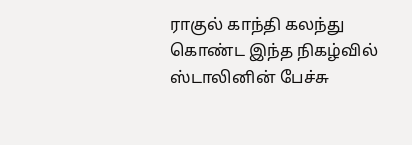ராகுல் காந்தி கலந்து கொண்ட இந்த நிகழ்வில் ஸ்டாலினின் பேச்சு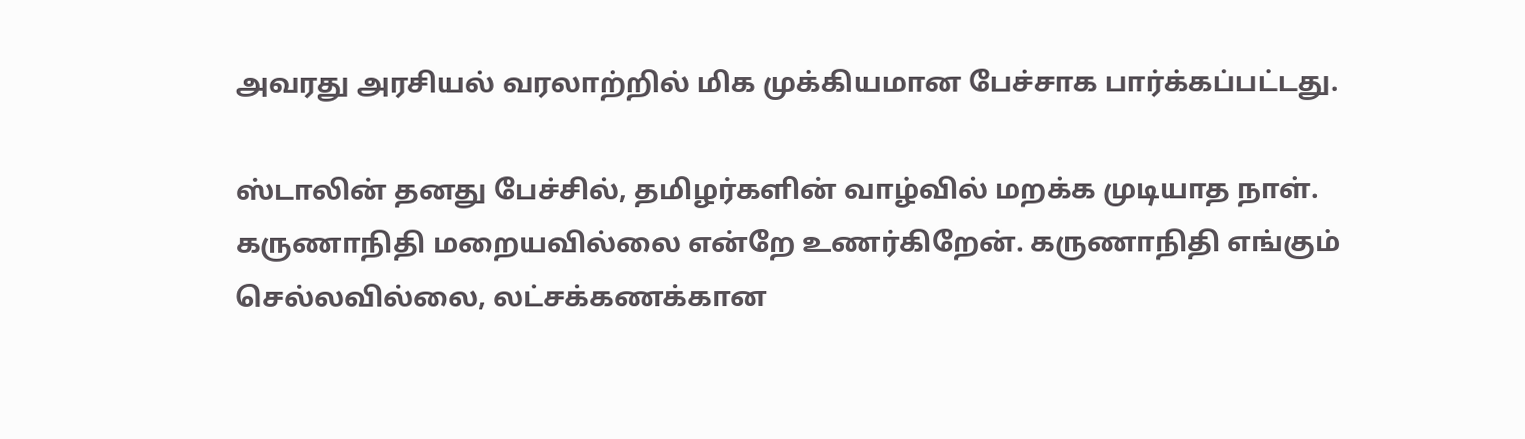அவரது அரசியல் வரலாற்றில் மிக முக்கியமான பேச்சாக பார்க்கப்பட்டது.

ஸ்டாலின் தனது பேச்சில், தமிழர்களின் வாழ்வில் மறக்க முடியாத நாள். கருணாநிதி மறையவில்லை என்றே உணர்கிறேன். கருணாநிதி எங்கும் செல்லவில்லை, லட்சக்கணக்கான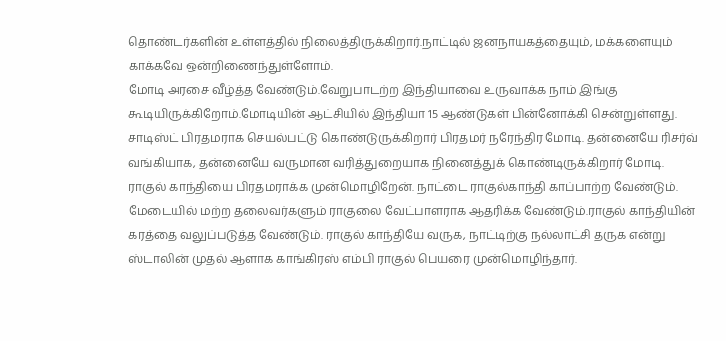தொண்டர்களின் உள்ளத்தில் நிலைத்திருக்கிறார்.நாட்டில் ஜனநாயகத்தையும், மக்களையும் காக்கவே ஒன்றிணைந்துள்ளோம்.
மோடி அரசை வீழ்த்த வேண்டும்.வேறுபாடற்ற இந்தியாவை உருவாக்க நாம் இங்கு கூடியிருக்கிறோம்.மோடியின் ஆட்சியில் இந்தியா 15 ஆண்டுகள் பின்னோக்கி சென்றுள்ளது. சாடிஸ்ட் பிரதமராக செயல்பட்டு கொண்டுருக்கிறார் பிரதமர் நரேந்திர மோடி. தன்னையே ரிசர்வ் வங்கியாக, தன்னையே வருமான வரித்துறையாக நினைத்துக் கொண்டிருக்கிறார் மோடி.
ராகுல் காந்தியை பிரதமராக்க முன்மொழிறேன். நாட்டை ராகுல்காந்தி காப்பாற்ற வேண்டும். மேடையில் மற்ற தலைவர்களும் ராகுலை வேட்பாளராக ஆதரிக்க வேண்டும்.ராகுல் காந்தியின் கரத்தை வலுப்படுத்த வேண்டும். ராகுல் காந்தியே வருக, நாட்டிற்கு நல்லாட்சி தருக என்று ஸ்டாலின் முதல் ஆளாக காங்கிரஸ் எம்பி ராகுல் பெயரை முன்மொழிந்தார்.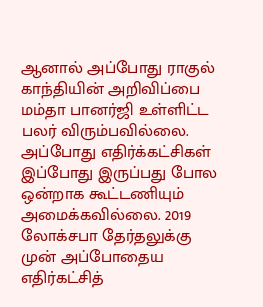ஆனால் அப்போது ராகுல் காந்தியின் அறிவிப்பை மம்தா பானர்ஜி உள்ளிட்ட பலர் விரும்பவில்லை. அப்போது எதிர்க்கட்சிகள் இப்போது இருப்பது போல ஒன்றாக கூட்டணியும் அமைக்கவில்லை. 2019 லோக்சபா தேர்தலுக்கு முன் அப்போதைய எதிர்கட்சித்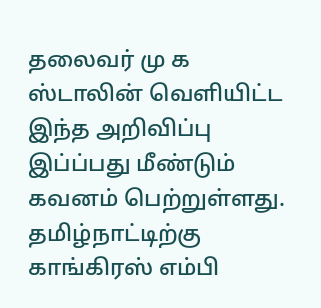தலைவர் மு க ஸ்டாலின் வெளியிட்ட இந்த அறிவிப்பு இப்ப்பது மீண்டும் கவனம் பெற்றுள்ளது. தமிழ்நாட்டிற்கு காங்கிரஸ் எம்பி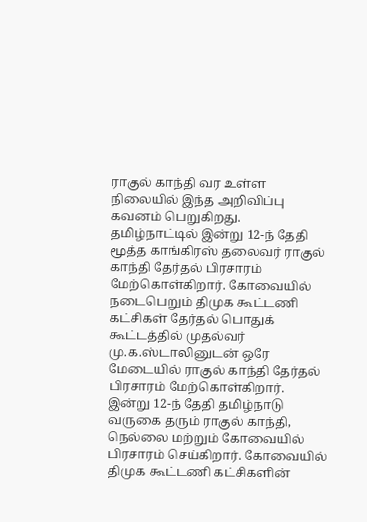ராகுல் காந்தி வர உள்ள நிலையில் இந்த அறிவிப்பு கவனம் பெறுகிறது.
தமிழ்நாட்டில் இன்று 12-ந் தேதி மூத்த காங்கிரஸ் தலைவர் ராகுல் காந்தி தேர்தல் பிரசாரம் மேற்கொள்கிறார். கோவையில் நடைபெறும் திமுக கூட்டணி கட்சிகள் தேர்தல் பொதுக் கூட்டத்தில் முதல்வர் மு.க.ஸ்டாலினுடன் ஒரே மேடையில் ராகுல் காந்தி தேர்தல் பிரசாரம் மேற்கொள்கிறார்.
இன்று 12-ந் தேதி தமிழ்நாடு வருகை தரும் ராகுல் காந்தி, நெல்லை மற்றும் கோவையில் பிரசாரம் செய்கிறார். கோவையில் திமுக கூட்டணி கட்சிகளின்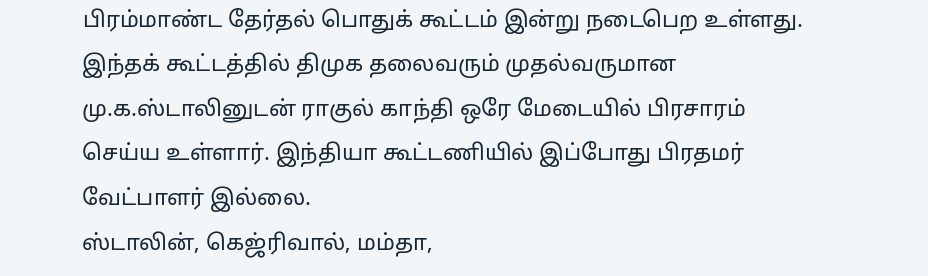பிரம்மாண்ட தேர்தல் பொதுக் கூட்டம் இன்று நடைபெற உள்ளது. இந்தக் கூட்டத்தில் திமுக தலைவரும் முதல்வருமான மு.க.ஸ்டாலினுடன் ராகுல் காந்தி ஒரே மேடையில் பிரசாரம் செய்ய உள்ளார். இந்தியா கூட்டணியில் இப்போது பிரதமர் வேட்பாளர் இல்லை.
ஸ்டாலின், கெஜ்ரிவால், மம்தா,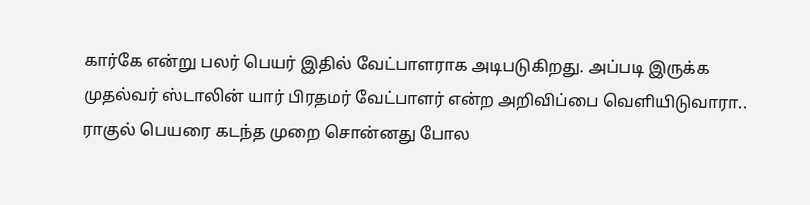கார்கே என்று பலர் பெயர் இதில் வேட்பாளராக அடிபடுகிறது. அப்படி இருக்க முதல்வர் ஸ்டாலின் யார் பிரதமர் வேட்பாளர் என்ற அறிவிப்பை வெளியிடுவாரா.. ராகுல் பெயரை கடந்த முறை சொன்னது போல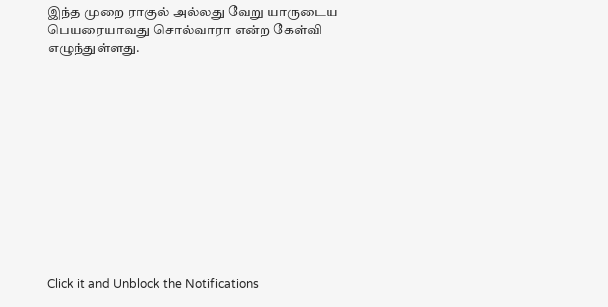இந்த முறை ராகுல் அல்லது வேறு யாருடைய பெயரையாவது சொல்வாரா என்ற கேள்வி எழுந்துள்ளது.












Click it and Unblock the Notifications